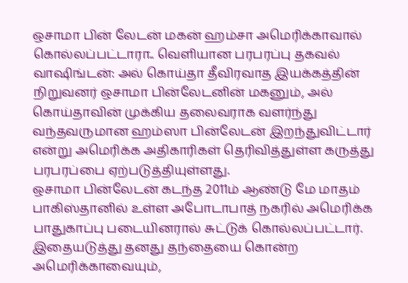ஒசாமா பின் லேடன் மகன் ஹம்சா அமெரிக்காவால் கொல்லப்பட்டாரா.. வெளியான பரபரப்பு தகவல்
வாஷிங்டன்: அல் கொய்தா தீவிரவாத இயக்கத்தின் நிறுவனர் ஒசாமா பின்லேடனின் மகனும், அல் கொய்தாவின் முக்கிய தலைவராக வளர்ந்து வந்தவருமான ஹம்ஸா பின்லேடன் இறந்துவிட்டார் என்று அமெரிக்க அதிகாரிகள் தெரிவித்துள்ள கருத்து பரபரப்பை ஏற்படுத்தியுள்ளது.
ஒசாமா பின்லேடன் கடந்த 2011ம் ஆண்டு மே மாதம் பாகிஸ்தானில் உள்ள அபோடாபாத் நகரில் அமெரிக்க பாதுகாப்பு படையினரால் சுட்டுக் கொல்லப்பட்டார். இதையடுத்து தனது தந்தையை கொன்ற அமெரிக்காவையும்,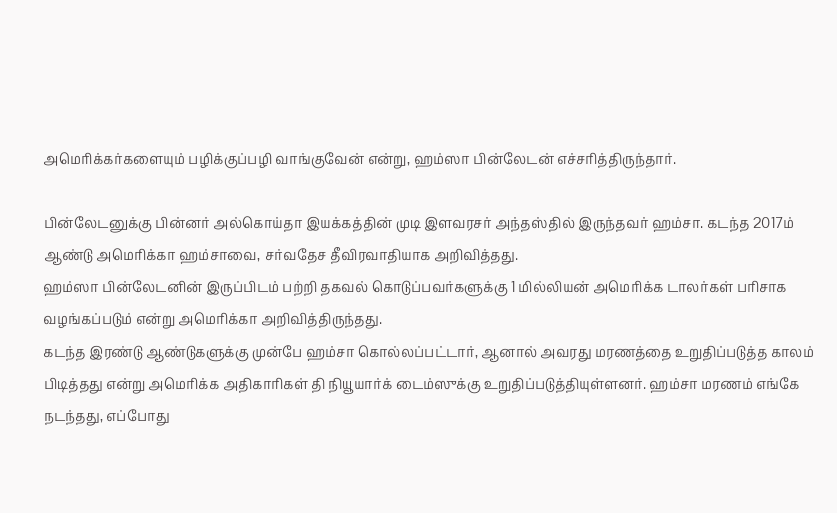அமெரிக்கர்களையும் பழிக்குப்பழி வாங்குவேன் என்று, ஹம்ஸா பின்லேடன் எச்சரித்திருந்தார்.

பின்லேடனுக்கு பின்னர் அல்கொய்தா இயக்கத்தின் முடி இளவரசர் அந்தஸ்தில் இருந்தவர் ஹம்சா. கடந்த 2017ம் ஆண்டு அமெரிக்கா ஹம்சாவை, சர்வதேச தீவிரவாதியாக அறிவித்தது.
ஹம்ஸா பின்லேடனின் இருப்பிடம் பற்றி தகவல் கொடுப்பவர்களுக்கு 1 மில்லியன் அமெரிக்க டாலர்கள் பரிசாக வழங்கப்படும் என்று அமெரிக்கா அறிவித்திருந்தது.
கடந்த இரண்டு ஆண்டுகளுக்கு முன்பே ஹம்சா கொல்லப்பட்டார், ஆனால் அவரது மரணத்தை உறுதிப்படுத்த காலம் பிடித்தது என்று அமெரிக்க அதிகாரிகள் தி நியூயார்க் டைம்ஸுக்கு உறுதிப்படுத்தியுள்ளனர். ஹம்சா மரணம் எங்கே நடந்தது, எப்போது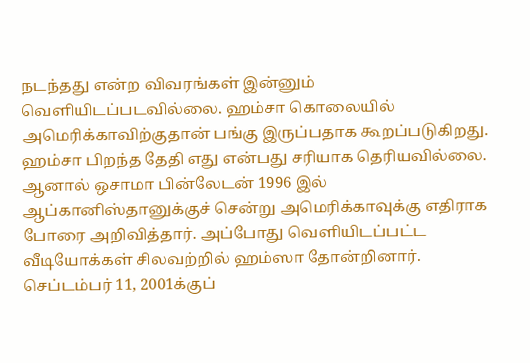நடந்தது என்ற விவரங்கள் இன்னும் வெளியிடப்படவில்லை. ஹம்சா கொலையில் அமெரிக்காவிற்குதான் பங்கு இருப்பதாக கூறப்படுகிறது.
ஹம்சா பிறந்த தேதி எது என்பது சரியாக தெரியவில்லை. ஆனால் ஒசாமா பின்லேடன் 1996 இல் ஆப்கானிஸ்தானுக்குச் சென்று அமெரிக்காவுக்கு எதிராக போரை அறிவித்தார். அப்போது வெளியிடப்பட்ட வீடியோக்கள் சிலவற்றில் ஹம்ஸா தோன்றினார்.
செப்டம்பர் 11, 2001க்குப்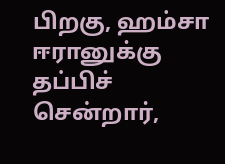பிறகு, ஹம்சா ஈரானுக்கு தப்பிச் சென்றார்,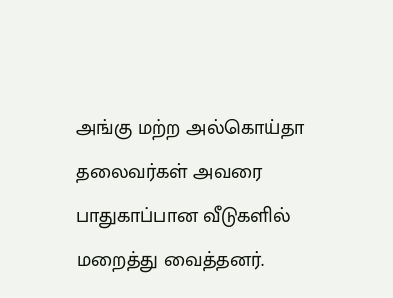அங்கு மற்ற அல்கொய்தா தலைவர்கள் அவரை பாதுகாப்பான வீடுகளில் மறைத்து வைத்தனர்.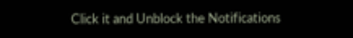Click it and Unblock the Notifications